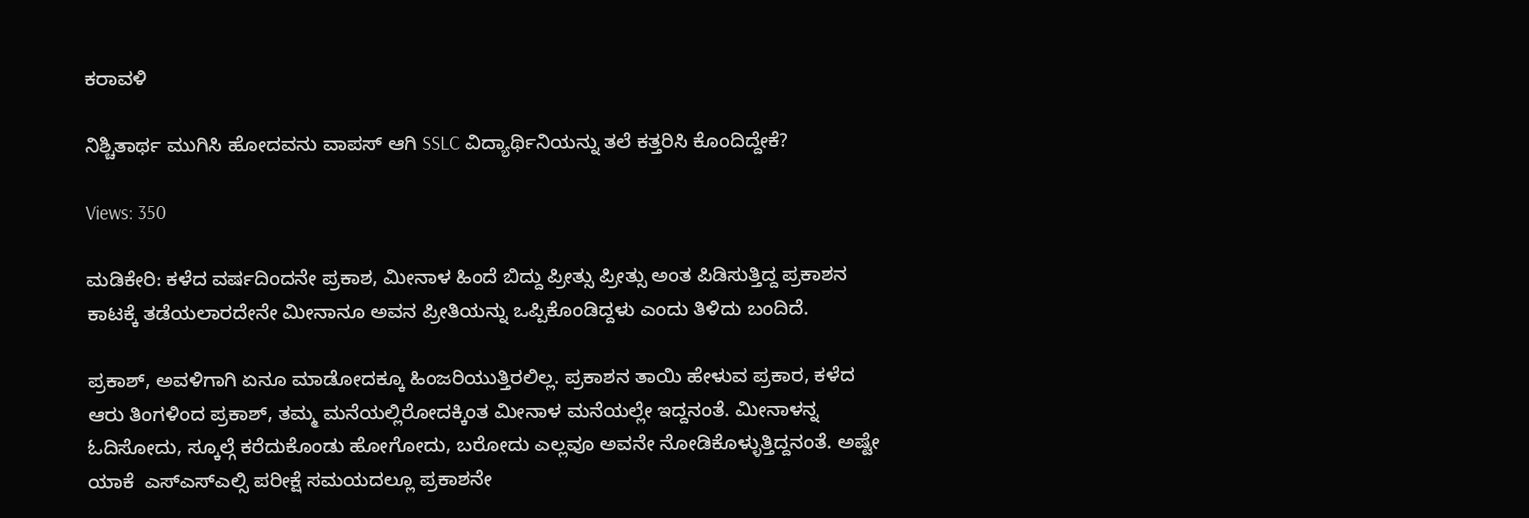ಕರಾವಳಿ

ನಿಶ್ಚಿತಾರ್ಥ ಮುಗಿಸಿ ಹೋದವನು ವಾಪಸ್ ಆಗಿ SSLC ವಿದ್ಯಾರ್ಥಿನಿಯನ್ನು ತಲೆ ಕತ್ತರಿಸಿ ಕೊಂದಿದ್ದೇಕೆ?

Views: 350

ಮಡಿಕೇರಿ: ಕಳೆದ ವರ್ಷದಿಂದನೇ ಪ್ರಕಾಶ, ಮೀನಾಳ ಹಿಂದೆ ಬಿದ್ದು ಪ್ರೀತ್ಸು ಪ್ರೀತ್ಸು ಅಂತ ಪಿಡಿಸುತ್ತಿದ್ದ ಪ್ರಕಾಶನ ಕಾಟಕ್ಕೆ ತಡೆಯಲಾರದೇನೇ ಮೀನಾನೂ ಅವನ ಪ್ರೀತಿಯನ್ನು ಒಪ್ಪಿಕೊಂಡಿದ್ದಳು ಎಂದು ತಿಳಿದು ಬಂದಿದೆ.

ಪ್ರಕಾಶ್, ಅವಳಿಗಾಗಿ ಏನೂ ಮಾಡೋದಕ್ಕೂ ಹಿಂಜರಿಯುತ್ತಿರಲಿಲ್ಲ. ಪ್ರಕಾಶನ ತಾಯಿ ಹೇಳುವ ಪ್ರಕಾರ, ಕಳೆದ ಆರು ತಿಂಗಳಿಂದ ಪ್ರಕಾಶ್, ತಮ್ಮ ಮನೆಯಲ್ಲಿರೋದಕ್ಕಿಂತ ಮೀನಾಳ ಮನೆಯಲ್ಲೇ ಇದ್ದನಂತೆ. ಮೀನಾಳನ್ನ ಓದಿಸೋದು, ಸ್ಕೂಲ್ಗೆ ಕರೆದುಕೊಂಡು ಹೋಗೋದು, ಬರೋದು ಎಲ್ಲವೂ ಅವನೇ ನೋಡಿಕೊಳ್ಳುತ್ತಿದ್ದನಂತೆ. ಅಷ್ಟೇ ಯಾಕೆ  ಎಸ್ಎಸ್ಎಲ್ಸಿ ಪರೀಕ್ಷೆ ಸಮಯದಲ್ಲೂ ಪ್ರಕಾಶನೇ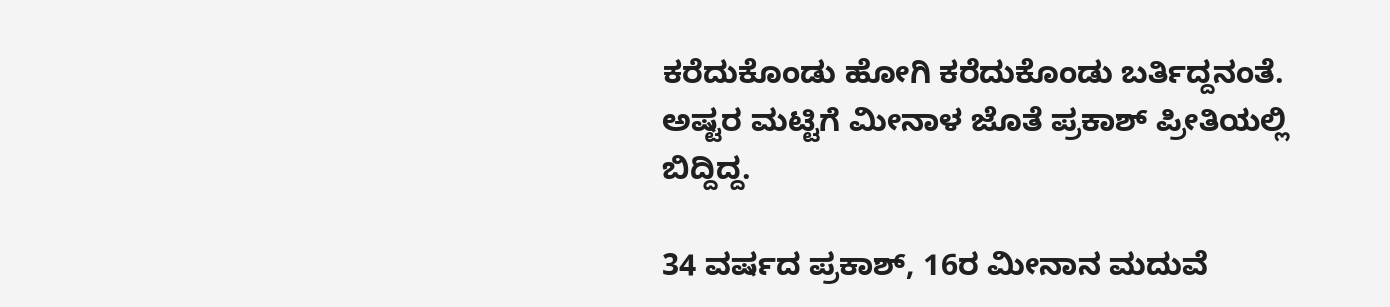ಕರೆದುಕೊಂಡು ಹೋಗಿ ಕರೆದುಕೊಂಡು ಬರ್ತಿದ್ದನಂತೆ. ಅಷ್ಟರ ಮಟ್ಟಿಗೆ ಮೀನಾಳ ಜೊತೆ ಪ್ರಕಾಶ್ ಪ್ರೀತಿಯಲ್ಲಿ ಬಿದ್ದಿದ್ದ.

34 ವರ್ಷದ ಪ್ರಕಾಶ್, 16ರ ಮೀನಾನ ಮದುವೆ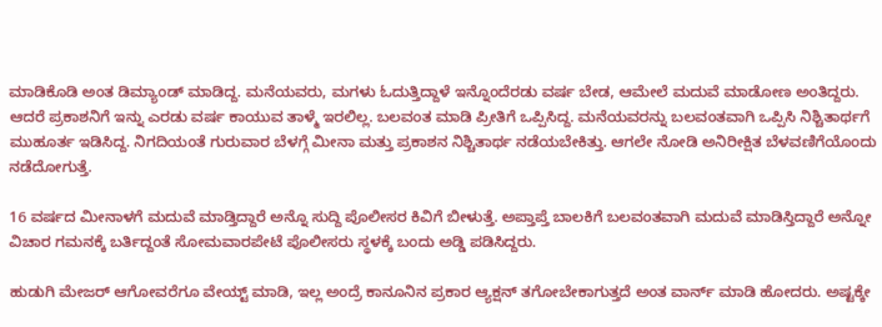ಮಾಡಿಕೊಡಿ ಅಂತ ಡಿಮ್ಯಾಂಡ್ ಮಾಡಿದ್ದ. ಮನೆಯವರು, ಮಗಳು ಓದುತ್ತಿದ್ದಾಳೆ ಇನ್ನೊಂದೆರಡು ವರ್ಷ ಬೇಡ, ಆಮೇಲೆ ಮದುವೆ ಮಾಡೋಣ ಅಂತಿದ್ದರು. ಆದರೆ ಪ್ರಕಾಶನಿಗೆ ಇನ್ನು ಎರಡು ವರ್ಷ ಕಾಯುವ ತಾಳ್ಮೆ ಇರಲಿಲ್ಲ. ಬಲವಂತ ಮಾಡಿ ಪ್ರೀತಿಗೆ ಒಪ್ಪಿಸಿದ್ದ. ಮನೆಯವರನ್ನು ಬಲವಂತವಾಗಿ ಒಪ್ಪಿಸಿ ನಿಶ್ಚಿತಾರ್ಥಗೆ ಮುಹೂರ್ತ ಇಡಿಸಿದ್ದ. ನಿಗದಿಯಂತೆ ಗುರುವಾರ ಬೆಳಗ್ಗೆ ಮೀನಾ ಮತ್ತು ಪ್ರಕಾಶನ ನಿಶ್ಚಿತಾರ್ಥ ನಡೆಯಬೇಕಿತ್ತು. ಆಗಲೇ ನೋಡಿ ಅನಿರೀಕ್ಷಿತ ಬೆಳವಣಿಗೆಯೊಂದು ನಡೆದೋಗುತ್ತೆ.

16 ವರ್ಷದ ಮೀನಾಳಗೆ ಮದುವೆ ಮಾಡ್ತಿದ್ದಾರೆ ಅನ್ನೊ ಸುದ್ದಿ ಪೊಲೀಸರ ಕಿವಿಗೆ ಬೀಳುತ್ತೆ. ಅಪ್ತಾಪ್ತೆ ಬಾಲಕಿಗೆ ಬಲವಂತವಾಗಿ ಮದುವೆ ಮಾಡಿಸ್ತಿದ್ದಾರೆ ಅನ್ನೋ ವಿಚಾರ ಗಮನಕ್ಕೆ ಬರ್ತಿದ್ದಂತೆ ಸೋಮವಾರಪೇಟೆ ಪೊಲೀಸರು ಸ್ಥಳಕ್ಕೆ ಬಂದು ಅಡ್ಡಿ ಪಡಿಸಿದ್ದರು.

ಹುಡುಗಿ ಮೇಜರ್ ಆಗೋವರೆಗೂ ವೇಯ್ಟ್ ಮಾಡಿ, ಇಲ್ಲ ಅಂದ್ರೆ ಕಾನೂನಿನ ಪ್ರಕಾರ ಆ್ಯಕ್ಷನ್ ತಗೋಬೇಕಾಗುತ್ತದೆ ಅಂತ ವಾರ್ನ್ ಮಾಡಿ ಹೋದರು. ಅಷ್ಟಕ್ಕೇ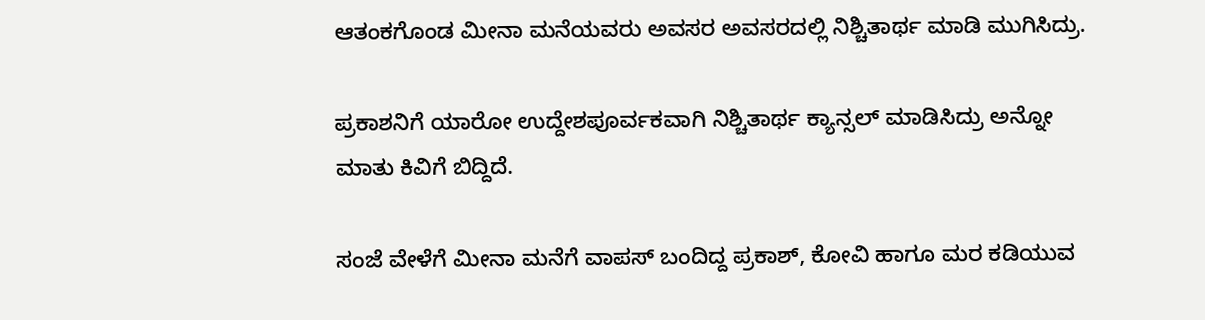ಆತಂಕಗೊಂಡ ಮೀನಾ ಮನೆಯವರು ಅವಸರ ಅವಸರದಲ್ಲಿ ನಿಶ್ಚಿತಾರ್ಥ ಮಾಡಿ ಮುಗಿಸಿದ್ರು.

ಪ್ರಕಾಶನಿಗೆ ಯಾರೋ ಉದ್ದೇಶಪೂರ್ವಕವಾಗಿ ನಿಶ್ಚಿತಾರ್ಥ ಕ್ಯಾನ್ಸಲ್ ಮಾಡಿಸಿದ್ರು ಅನ್ನೋ ಮಾತು ಕಿವಿಗೆ ಬಿದ್ದಿದೆ.

ಸಂಜೆ ವೇಳೆಗೆ ಮೀನಾ ಮನೆಗೆ ವಾಪಸ್ ಬಂದಿದ್ದ ಪ್ರಕಾಶ್, ಕೋವಿ ಹಾಗೂ ಮರ ಕಡಿಯುವ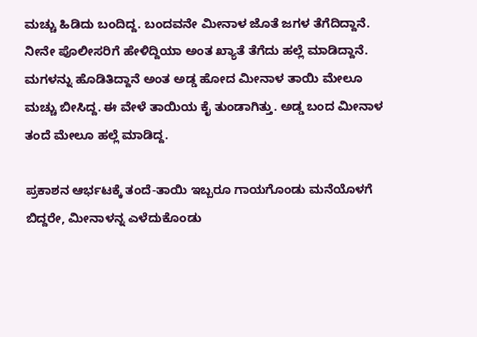ಮಚ್ಚು ಹಿಡಿದು ಬಂದಿದ್ದ. ಬಂದವನೇ ಮೀನಾಳ ಜೊತೆ ಜಗಳ ತೆಗೆದಿದ್ದಾನೆ. ನೀನೇ ಪೊಲೀಸರಿಗೆ ಹೇಳಿದ್ದಿಯಾ ಅಂತ ಖ್ಯಾತೆ ತೆಗೆದು ಹಲ್ಲೆ ಮಾಡಿದ್ದಾನೆ. ಮಗಳನ್ನು ಹೊಡಿತಿದ್ದಾನೆ ಅಂತ ಅಡ್ಡ ಹೋದ ಮೀನಾಳ ತಾಯಿ ಮೇಲೂ ಮಚ್ಚು ಬೀಸಿದ್ದ. ಈ ವೇಳೆ ತಾಯಿಯ ಕೈ ತುಂಡಾಗಿತ್ತು. ಅಡ್ಡ ಬಂದ ಮೀನಾಳ ತಂದೆ ಮೇಲೂ ಹಲ್ಲೆ ಮಾಡಿದ್ದ.

ಪ್ರಕಾಶನ ಆರ್ಭಟಕ್ಕೆ ತಂದೆ-ತಾಯಿ ಇಬ್ಬರೂ ಗಾಯಗೊಂಡು ಮನೆಯೊಳಗೆ ಬಿದ್ದರೇ, ಮೀನಾಳನ್ನ ಎಳೆದುಕೊಂಡು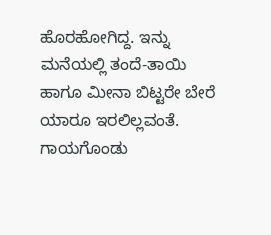ಹೊರಹೋಗಿದ್ದ. ಇನ್ನು ಮನೆಯಲ್ಲಿ ತಂದೆ-ತಾಯಿ ಹಾಗೂ ಮೀನಾ ಬಿಟ್ಟರೇ ಬೇರೆ ಯಾರೂ ಇರಲಿಲ್ಲವಂತೆ. ಗಾಯಗೊಂಡು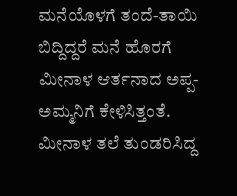ಮನೆಯೊಳಗೆ ತಂದೆ-ತಾಯಿ ಬಿದ್ದಿದ್ದರೆ ಮನೆ ಹೊರಗೆ ಮೀನಾಳ ಆರ್ತನಾದ ಅಪ್ಪ-ಅಮ್ಮನಿಗೆ ಕೇಳಿಸಿತ್ತಂತೆ. ಮೀನಾಳ ತಲೆ ತುಂಡರಿಸಿದ್ದ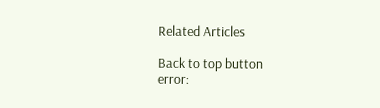Related Articles

Back to top button
error: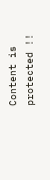Content is protected !!